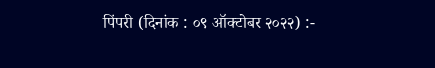पिंपरी (दिनांक : ०९ ऑक्टोबर २०२२) :-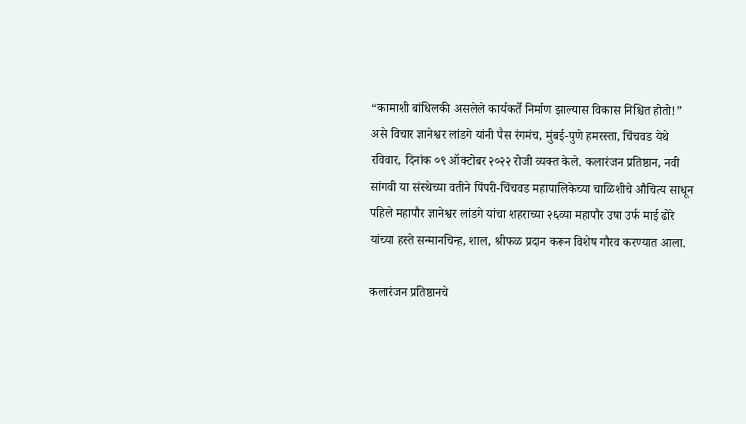“कामाशी बांधिलकी असलेले कार्यकर्ते निर्माण झाल्यास विकास निश्चित होतो!” असे विचार ज्ञानेश्वर लांडगे यांनी पैस रंगमंच, मुंबई-पुणे हमरस्ता, चिंचवड येथे रविवार, दिनांक ०९ ऑक्टोबर २०२२ रोजी व्यक्त केले. कलारंजन प्रतिष्ठान, नवी सांगवी या संस्थेच्या वतीने पिंपरी-चिंचवड महापालिकेच्या चाळिशीचे औचित्य साधून पहिले महापौर ज्ञानेश्वर लांडगे यांचा शहराच्या २६व्या महापौर उषा उर्फ माई ढोरे यांच्या हस्ते सन्मानचिन्ह, शाल, श्रीफळ प्रदान करून विशेष गौरव करण्यात आला.

कलारंजन प्रतिष्ठानचे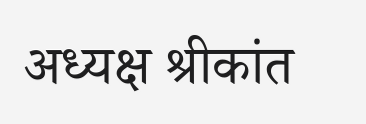अध्यक्ष श्रीकांत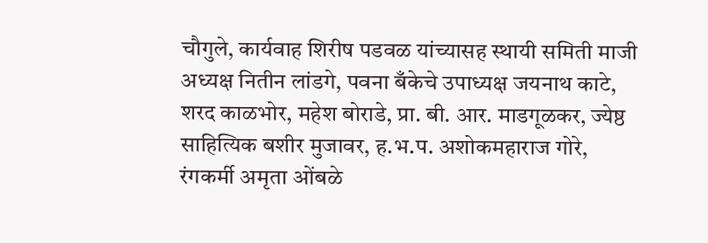चौगुले, कार्यवाह शिरीष पडवळ यांच्यासह स्थायी समिती माजी अध्यक्ष नितीन लांडगे, पवना बँकेचे उपाध्यक्ष जयनाथ काटे, शरद काळभोर, महेश बोराडे, प्रा. बी. आर. माडगूळकर, ज्येष्ठ साहित्यिक बशीर मुजावर, ह.भ.प. अशोकमहाराज गोरे, रंगकर्मी अमृता ओंबळे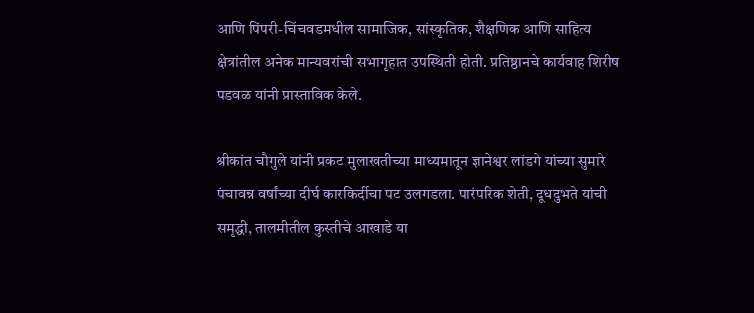आणि पिंपरी-चिंचवडमधील सामाजिक, सांस्कृतिक, शैक्षणिक आणि साहित्य क्षेत्रांतील अनेक मान्यवरांची सभागृहात उपस्थिती होती. प्रतिष्ठानचे कार्यवाह शिरीष पडवळ यांनी प्रास्ताविक केले.

श्रीकांत चौगुले यांनी प्रकट मुलाखतीच्या माध्यमातून ज्ञानेश्वर लांडगे यांच्या सुमारे पंचावन्न वर्षांच्या दीर्घ कारकिर्दीचा पट उलगडला. पारंपरिक शेती, दूधदुभते यांची समृद्धी, तालमीतील कुस्तीचे आखाडे या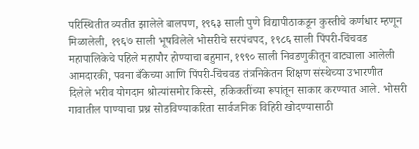परिस्थितीत व्यतीत झालेले बालपण, १९६३ साली पुणे विद्यापीठाकडून कुस्तीचे कर्णधार म्हणून मिळालेली, १९६७ साली भूषविलेले भोसरीचे सरपंचपद, १९८६ साली पिंपरी-चिंचवड महापालिकेचे पहिले महापौर होण्याचा बहुमान, १९९० साली निवडणुकीतून वाट्याला आलेली आमदारकी, पवना बँकेच्या आणि पिंपरी-चिंचवड तंत्रनिकेतन शिक्षण संस्थेच्या उभारणीत दिलेले भरीव योगदान श्रोत्यांसमोर किस्से, हकिकतींच्या रूपांतून साकार करण्यात आले. भोसरी गावातील पाण्याचा प्रश्न सोडविण्याकरिता सार्वजनिक विहिरी खोदण्यासाठी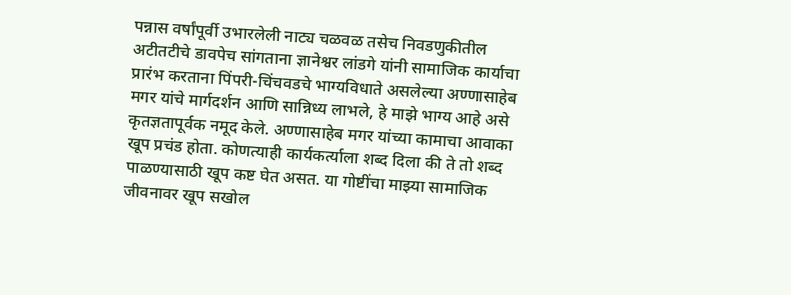पन्नास वर्षांपूर्वी उभारलेली नाट्य चळवळ तसेच निवडणुकीतील अटीतटीचे डावपेच सांगताना ज्ञानेश्वर लांडगे यांनी सामाजिक कार्याचा प्रारंभ करताना पिंपरी-चिंचवडचे भाग्यविधाते असलेल्या अण्णासाहेब मगर यांचे मार्गदर्शन आणि सान्निध्य लाभले, हे माझे भाग्य आहे असे कृतज्ञतापूर्वक नमूद केले. अण्णासाहेब मगर यांच्या कामाचा आवाका खूप प्रचंड होता. कोणत्याही कार्यकर्त्याला शब्द दिला की ते तो शब्द पाळण्यासाठी खूप कष्ट घेत असत. या गोष्टींचा माझ्या सामाजिक जीवनावर खूप सखोल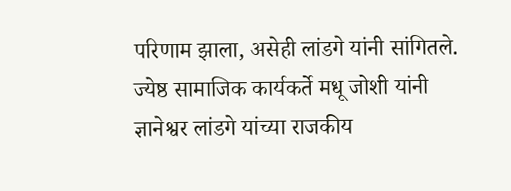परिणाम झाला, असेही लांडगे यांनी सांगितले. ज्येष्ठ सामाजिक कार्यकर्ते मधू जोशी यांनी ज्ञानेश्वर लांडगे यांच्या राजकीय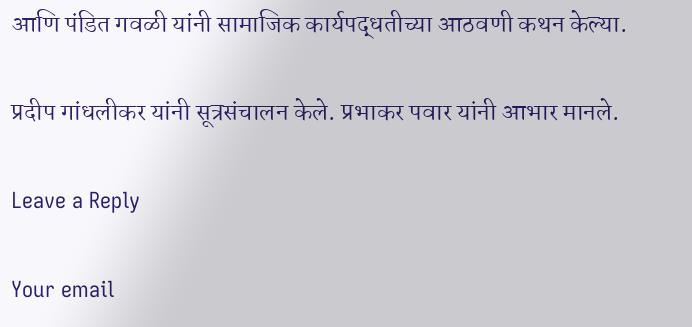आणि पंडित गवळी यांनी सामाजिक कार्यपद्धतीच्या आठवणी कथन केल्या.

प्रदीप गांधलीकर यांनी सूत्रसंचालन केले. प्रभाकर पवार यांनी आभार मानले.

Leave a Reply

Your email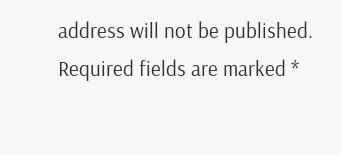address will not be published. Required fields are marked *